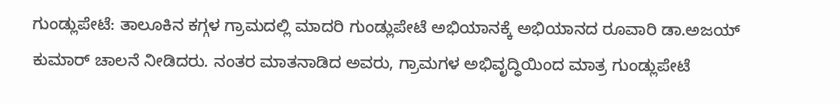ಗುಂಡ್ಲುಪೇಟೆ: ತಾಲೂಕಿನ ಕಗ್ಗಳ ಗ್ರಾಮದಲ್ಲಿ ಮಾದರಿ ಗುಂಡ್ಲುಪೇಟೆ ಅಭಿಯಾನಕ್ಕೆ ಅಭಿಯಾನದ ರೂವಾರಿ ಡಾ.ಅಜಯ್ ಕುಮಾರ್ ಚಾಲನೆ ನೀಡಿದರು. ನಂತರ ಮಾತನಾಡಿದ ಅವರು, ಗ್ರಾಮಗಳ ಅಭಿವೃದ್ಧಿಯಿಂದ ಮಾತ್ರ ಗುಂಡ್ಲುಪೇಟೆ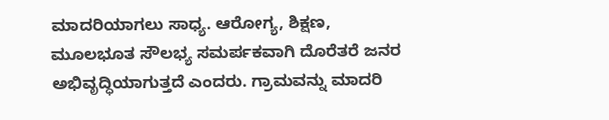ಮಾದರಿಯಾಗಲು ಸಾಧ್ಯ. ಆರೋಗ್ಯ, ಶಿಕ್ಷಣ, ಮೂಲಭೂತ ಸೌಲಭ್ಯ ಸಮರ್ಪಕವಾಗಿ ದೊರೆತರೆ ಜನರ ಅಭಿವೃದ್ಧಿಯಾಗುತ್ತದೆ ಎಂದರು. ಗ್ರಾಮವನ್ನು ಮಾದರಿ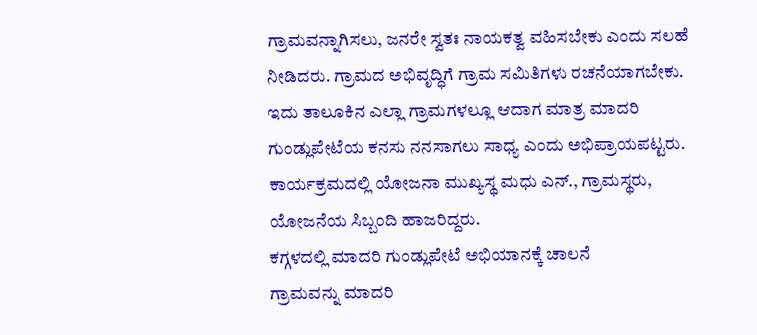ಗ್ರಾಮವನ್ನಾಗಿಸಲು, ಜನರೇ ಸ್ವತಃ ನಾಯಕತ್ವ ವಹಿಸಬೇಕು ಎಂದು ಸಲಹೆ ನೀಡಿದರು. ಗ್ರಾಮದ ಅಭಿವೃದ್ಧಿಗೆ ಗ್ರಾಮ ಸಮಿತಿಗಳು ರಚನೆಯಾಗಬೇಕು. ಇದು ತಾಲೂಕಿನ ಎಲ್ಲಾ ಗ್ರಾಮಗಳಲ್ಲೂ ಆದಾಗ ಮಾತ್ರ ಮಾದರಿ ಗುಂಡ್ಲುಪೇಟೆಯ ಕನಸು ನನಸಾಗಲು ಸಾಧ್ಯ ಎಂದು ಅಭಿಪ್ರಾಯಪಟ್ಟರು. ಕಾರ್ಯಕ್ರಮದಲ್ಲಿ ಯೋಜನಾ ಮುಖ್ಯಸ್ಥ ಮಧು ಎನ್., ಗ್ರಾಮಸ್ಥರು, ಯೋಜನೆಯ ಸಿಬ್ಬಂದಿ ಹಾಜರಿದ್ದರು.
ಕಗ್ಗಳದಲ್ಲಿ ಮಾದರಿ ಗುಂಡ್ಲುಪೇಟೆ ಅಭಿಯಾನಕ್ಕೆ ಚಾಲನೆ
ಗ್ರಾಮವನ್ನು ಮಾದರಿ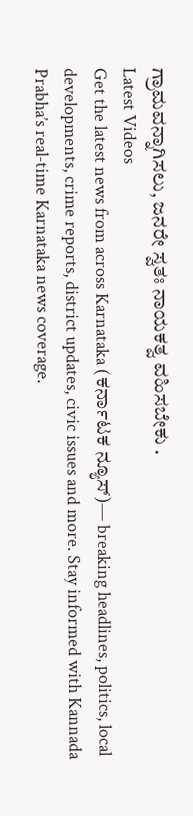ಗ್ರಾಮವನ್ನಾಗಿಸಲು, ಜನರೇ ಸ್ವತಃ ನಾಯಕತ್ವ ವಹಿಸಬೇಕು .
Latest Videos
Get the latest news from across Karnataka (ಕರ್ನಾಟಕ ನ್ಯೂಸ್)— breaking headlines, politics, local developments, crime reports, district updates, civic issues and more. Stay informed with Kannada Prabha’s real‑time Karnataka news coverage.